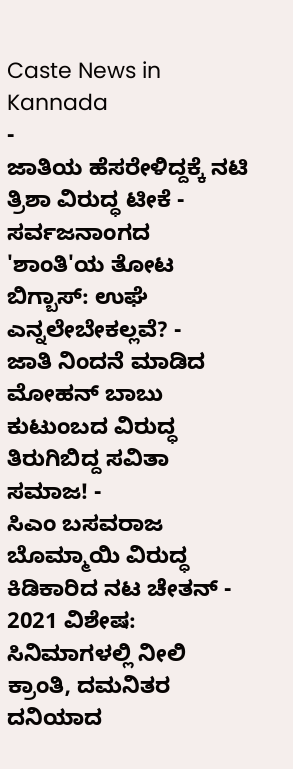Caste News in Kannada
-
ಜಾತಿಯ ಹೆಸರೇಳಿದ್ದಕ್ಕೆ ನಟಿ ತ್ರಿಶಾ ವಿರುದ್ಧ ಟೀಕೆ -
ಸರ್ವಜನಾಂಗದ 'ಶಾಂತಿ'ಯ ತೋಟ ಬಿಗ್ಬಾಸ್: ಉಘೆ ಎನ್ನಲೇಬೇಕಲ್ಲವೆ? -
ಜಾತಿ ನಿಂದನೆ ಮಾಡಿದ ಮೋಹನ್ ಬಾಬು ಕುಟುಂಬದ ವಿರುದ್ಧ ತಿರುಗಿಬಿದ್ದ ಸವಿತಾ ಸಮಾಜ! -
ಸಿಎಂ ಬಸವರಾಜ ಬೊಮ್ಮಾಯಿ ವಿರುದ್ಧ ಕಿಡಿಕಾರಿದ ನಟ ಚೇತನ್ -
2021 ವಿಶೇಷ: ಸಿನಿಮಾಗಳಲ್ಲಿ ನೀಲಿ ಕ್ರಾಂತಿ, ದಮನಿತರ ದನಿಯಾದ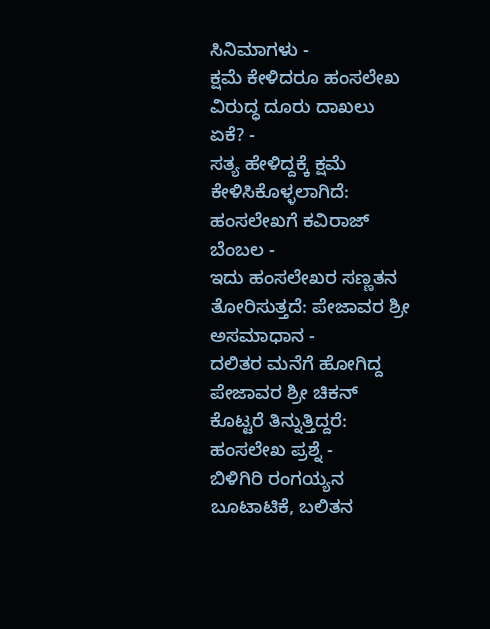ಸಿನಿಮಾಗಳು -
ಕ್ಷಮೆ ಕೇಳಿದರೂ ಹಂಸಲೇಖ ವಿರುದ್ಧ ದೂರು ದಾಖಲು ಏಕೆ? -
ಸತ್ಯ ಹೇಳಿದ್ದಕ್ಕೆ ಕ್ಷಮೆ ಕೇಳಿಸಿಕೊಳ್ಳಲಾಗಿದೆ: ಹಂಸಲೇಖಗೆ ಕವಿರಾಜ್ ಬೆಂಬಲ -
ಇದು ಹಂಸಲೇಖರ ಸಣ್ಣತನ ತೋರಿಸುತ್ತದೆ: ಪೇಜಾವರ ಶ್ರೀ ಅಸಮಾಧಾನ -
ದಲಿತರ ಮನೆಗೆ ಹೋಗಿದ್ದ ಪೇಜಾವರ ಶ್ರೀ ಚಿಕನ್ ಕೊಟ್ಟರೆ ತಿನ್ನುತ್ತಿದ್ದರೆ: ಹಂಸಲೇಖ ಪ್ರಶ್ನೆ -
ಬಿಳಿಗಿರಿ ರಂಗಯ್ಯನ ಬೂಟಾಟಿಕೆ, ಬಲಿತನ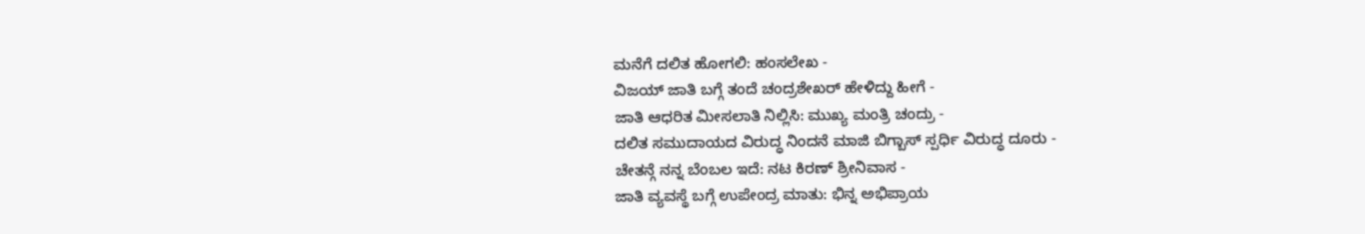ಮನೆಗೆ ದಲಿತ ಹೋಗಲಿ: ಹಂಸಲೇಖ -
ವಿಜಯ್ ಜಾತಿ ಬಗ್ಗೆ ತಂದೆ ಚಂದ್ರಶೇಖರ್ ಹೇಳಿದ್ದು ಹೀಗೆ -
ಜಾತಿ ಆಧರಿತ ಮೀಸಲಾತಿ ನಿಲ್ಲಿಸಿ: ಮುಖ್ಯ ಮಂತ್ರಿ ಚಂದ್ರು -
ದಲಿತ ಸಮುದಾಯದ ವಿರುದ್ಧ ನಿಂದನೆ ಮಾಜಿ ಬಿಗ್ಬಾಸ್ ಸ್ಪರ್ಧಿ ವಿರುದ್ಧ ದೂರು -
ಚೇತನ್ಗೆ ನನ್ನ ಬೆಂಬಲ ಇದೆ: ನಟ ಕಿರಣ್ ಶ್ರೀನಿವಾಸ -
ಜಾತಿ ವ್ಯವಸ್ಥೆ ಬಗ್ಗೆ ಉಪೇಂದ್ರ ಮಾತು: ಭಿನ್ನ ಅಭಿಪ್ರಾಯ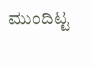ಮುಂದಿಟ್ಟ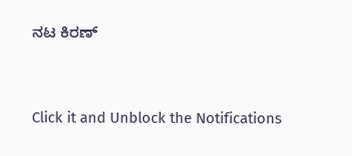ನಟ ಕಿರಣ್


Click it and Unblock the Notifications